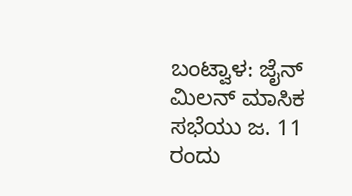ಬಂಟ್ವಾಳ: ಜೈನ್ ಮಿಲನ್ ಮಾಸಿಕ ಸಭೆಯು ಜ. 11 ರಂದು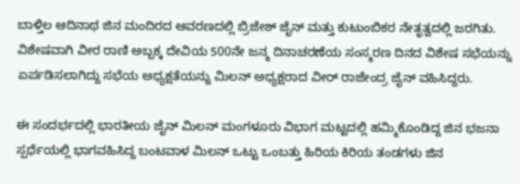ಬಾಳ್ತಿಲ ಆದಿನಾಥ ಜಿನ ಮಂದಿರದ ಆವರಣದಲ್ಲಿ ಬ್ರಿಜೇಶ್ ಜೈನ್ ಮತ್ತು ಕುಟುಂಬಿಕರ ನೇತೃತ್ವದಲ್ಲಿ ಜರಗಿತು.
ವಿಶೇಷವಾಗಿ ವೀರ ರಾಣಿ ಅಬ್ಬಕ್ಕ ದೇವಿಯ 500ನೇ ಜನ್ಮ ದಿನಾಚರಣೆಯ ಸಂಸ್ಮರಣ ದಿನದ ವಿಶೇಷ ಸಭೆಯನ್ನು ಏರ್ಪಡಿಸಲಾಗಿದ್ದು ಸಭೆಯ ಅಧ್ಯಕ್ಷತೆಯನ್ನು ಮಿಲನ್ ಅಧ್ಯಕ್ಷರಾದ ವೀರ್ ರಾಜೇಂದ್ರ ಜೈನ್ ವಹಿಸಿದ್ದರು.

ಈ ಸಂದರ್ಭದಲ್ಲಿ ಭಾರತೀಯ ಜೈನ್ ಮಿಲನ್ ಮಂಗಳೂರು ವಿಭಾಗ ಮಟ್ಟದಲ್ಲಿ ಹಮ್ಮಿಕೊಂಡಿದ್ದ ಜಿನ ಭಜನಾ ಸ್ಪರ್ಧೆಯಲ್ಲಿ ಭಾಗವಹಿಸಿದ್ದ ಬಂಟವಾಳ ಮಿಲನ್ ಒಟ್ಟು ಒಂಬತ್ತು ಹಿರಿಯ ಕಿರಿಯ ತಂಡಗಳು ಜಿನ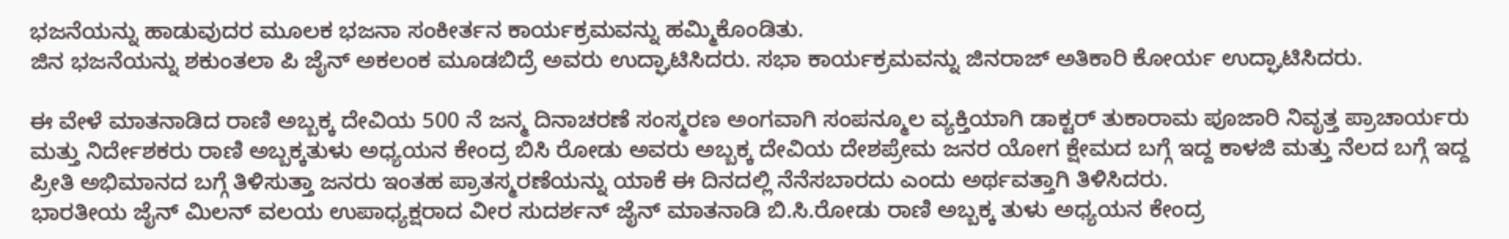ಭಜನೆಯನ್ನು ಹಾಡುವುದರ ಮೂಲಕ ಭಜನಾ ಸಂಕೀರ್ತನ ಕಾರ್ಯಕ್ರಮವನ್ನು ಹಮ್ಮಿಕೊಂಡಿತು.
ಜಿನ ಭಜನೆಯನ್ನು ಶಕುಂತಲಾ ಪಿ ಜೈನ್ ಅಕಲಂಕ ಮೂಡಬಿದ್ರೆ ಅವರು ಉದ್ಘಾಟಿಸಿದರು. ಸಭಾ ಕಾರ್ಯಕ್ರಮವನ್ನು ಜಿನರಾಜ್ ಅತಿಕಾರಿ ಕೋರ್ಯ ಉದ್ಘಾಟಿಸಿದರು.

ಈ ವೇಳೆ ಮಾತನಾಡಿದ ರಾಣಿ ಅಬ್ಬಕ್ಕ ದೇವಿಯ 500 ನೆ ಜನ್ಮ ದಿನಾಚರಣೆ ಸಂಸ್ಮರಣ ಅಂಗವಾಗಿ ಸಂಪನ್ಮೂಲ ವ್ಯಕ್ತಿಯಾಗಿ ಡಾಕ್ಟರ್ ತುಕಾರಾಮ ಪೂಜಾರಿ ನಿವೃತ್ತ ಪ್ರಾಚಾರ್ಯರು ಮತ್ತು ನಿರ್ದೇಶಕರು ರಾಣಿ ಅಬ್ಬಕ್ಕತುಳು ಅಧ್ಯಯನ ಕೇಂದ್ರ ಬಿಸಿ ರೋಡು ಅವರು ಅಬ್ಬಕ್ಕ ದೇವಿಯ ದೇಶಪ್ರೇಮ ಜನರ ಯೋಗ ಕ್ಷೇಮದ ಬಗ್ಗೆ ಇದ್ದ ಕಾಳಜಿ ಮತ್ತು ನೆಲದ ಬಗ್ಗೆ ಇದ್ದ ಪ್ರೀತಿ ಅಭಿಮಾನದ ಬಗ್ಗೆ ತಿಳಿಸುತ್ತಾ ಜನರು ಇಂತಹ ಪ್ರಾತಸ್ಮರಣೆಯನ್ನು ಯಾಕೆ ಈ ದಿನದಲ್ಲಿ ನೆನೆಸಬಾರದು ಎಂದು ಅರ್ಥವತ್ತಾಗಿ ತಿಳಿಸಿದರು.
ಭಾರತೀಯ ಜೈನ್ ಮಿಲನ್ ವಲಯ ಉಪಾಧ್ಯಕ್ಷರಾದ ವೀರ ಸುದರ್ಶನ್ ಜೈನ್ ಮಾತನಾಡಿ ಬಿ.ಸಿ.ರೋಡು ರಾಣಿ ಅಬ್ಬಕ್ಕ ತುಳು ಅಧ್ಯಯನ ಕೇಂದ್ರ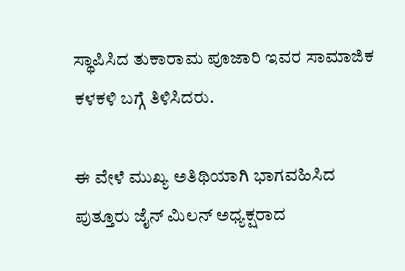ಸ್ಥಾಪಿಸಿದ ತುಕಾರಾಮ ಪೂಜಾರಿ ಇವರ ಸಾಮಾಜಿಕ ಕಳಕಳಿ ಬಗ್ಗೆ ತಿಳಿಸಿದರು.

ಈ ವೇಳೆ ಮುಖ್ಯ ಅತಿಥಿಯಾಗಿ ಭಾಗವಹಿಸಿದ ಪುತ್ತೂರು ಜೈನ್ ಮಿಲನ್ ಅಧ್ಯಕ್ಷರಾದ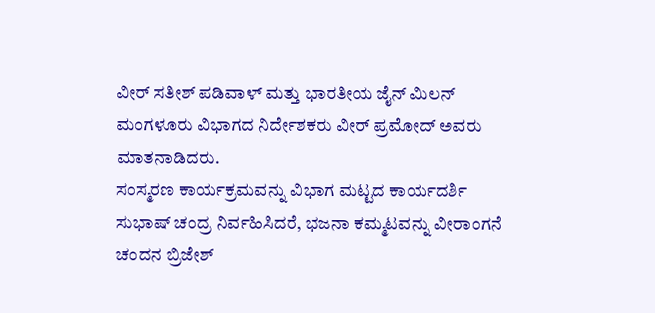ವೀರ್ ಸತೀಶ್ ಪಡಿವಾಳ್ ಮತ್ತು ಭಾರತೀಯ ಜೈನ್ ಮಿಲನ್ ಮಂಗಳೂರು ವಿಭಾಗದ ನಿರ್ದೇಶಕರು ವೀರ್ ಪ್ರಮೋದ್ ಅವರು ಮಾತನಾಡಿದರು.
ಸಂಸ್ಮರಣ ಕಾರ್ಯಕ್ರಮವನ್ನು ವಿಭಾಗ ಮಟ್ಟದ ಕಾರ್ಯದರ್ಶಿ ಸುಭಾಷ್ ಚಂದ್ರ ನಿರ್ವಹಿಸಿದರೆ, ಭಜನಾ ಕಮ್ಮಟವನ್ನು ವೀರಾಂಗನೆ ಚಂದನ ಬ್ರಿಜೇಶ್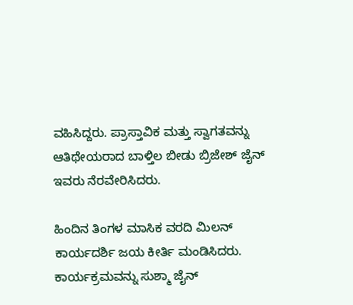ವಹಿಸಿದ್ದರು. ಪ್ರಾಸ್ತಾವಿಕ ಮತ್ತು ಸ್ವಾಗತವನ್ನು ಆತಿಥೇಯರಾದ ಬಾಳ್ತಿಲ ಬೀಡು ಬ್ರಿಜೇಶ್ ಜೈನ್ ಇವರು ನೆರವೇರಿಸಿದರು.

ಹಿಂದಿನ ತಿಂಗಳ ಮಾಸಿಕ ವರದಿ ಮಿಲನ್ ಕಾರ್ಯದರ್ಶಿ ಜಯ ಕೀರ್ತಿ ಮಂಡಿಸಿದರು. ಕಾರ್ಯಕ್ರಮವನ್ನು ಸುಶ್ಮಾ ಜೈನ್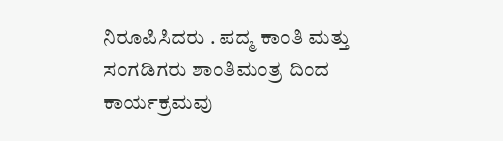ನಿರೂಪಿಸಿದರು . ಪದ್ಮ ಕಾಂತಿ ಮತ್ತು ಸಂಗಡಿಗರು ಶಾಂತಿಮಂತ್ರ ದಿಂದ ಕಾರ್ಯಕ್ರಮವು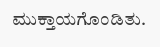ಮುಕ್ತಾಯಗೊಂಡಿತು.